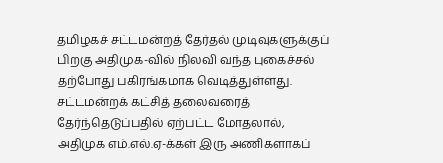தமிழகச் சட்டமன்றத் தேர்தல் முடிவுகளுக்குப் பிறகு அதிமுக-வில் நிலவி வந்த புகைச்சல் தற்போது பகிரங்கமாக வெடித்துள்ளது. சட்டமன்றக் கட்சித் தலைவரைத் தேர்ந்தெடுப்பதில் ஏற்பட்ட மோதலால், அதிமுக எம்.எல்.ஏ-க்கள் இரு அணிகளாகப்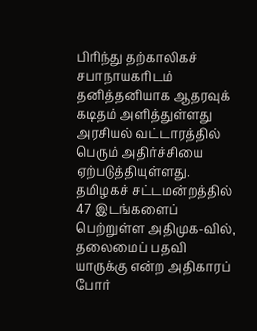பிரிந்து தற்காலிகச் சபாநாயகரிடம் தனித்தனியாக ஆதரவுக் கடிதம் அளித்துள்ளது அரசியல் வட்டாரத்தில் பெரும் அதிர்ச்சியை ஏற்படுத்தியுள்ளது.
தமிழகச் சட்டமன்றத்தில் 47 இடங்களைப் பெற்றுள்ள அதிமுக-வில், தலைமைப் பதவி யாருக்கு என்ற அதிகாரப் போர்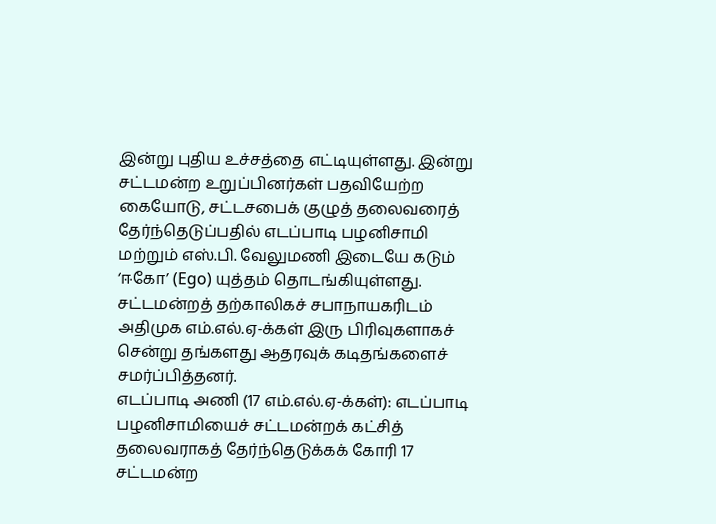இன்று புதிய உச்சத்தை எட்டியுள்ளது. இன்று சட்டமன்ற உறுப்பினர்கள் பதவியேற்ற கையோடு, சட்டசபைக் குழுத் தலைவரைத் தேர்ந்தெடுப்பதில் எடப்பாடி பழனிசாமி மற்றும் எஸ்.பி. வேலுமணி இடையே கடும் ‘ஈகோ’ (Ego) யுத்தம் தொடங்கியுள்ளது.
சட்டமன்றத் தற்காலிகச் சபாநாயகரிடம் அதிமுக எம்.எல்.ஏ-க்கள் இரு பிரிவுகளாகச் சென்று தங்களது ஆதரவுக் கடிதங்களைச் சமர்ப்பித்தனர்.
எடப்பாடி அணி (17 எம்.எல்.ஏ-க்கள்): எடப்பாடி பழனிசாமியைச் சட்டமன்றக் கட்சித் தலைவராகத் தேர்ந்தெடுக்கக் கோரி 17 சட்டமன்ற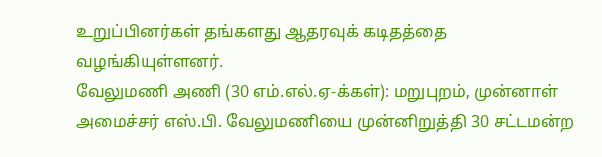உறுப்பினர்கள் தங்களது ஆதரவுக் கடிதத்தை வழங்கியுள்ளனர்.
வேலுமணி அணி (30 எம்.எல்.ஏ-க்கள்): மறுபுறம், முன்னாள் அமைச்சர் எஸ்.பி. வேலுமணியை முன்னிறுத்தி 30 சட்டமன்ற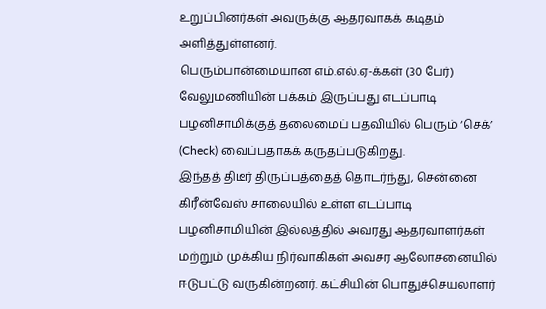உறுப்பினர்கள் அவருக்கு ஆதரவாகக் கடிதம் அளித்துள்ளனர்.
பெரும்பான்மையான எம்.எல்.ஏ-க்கள் (30 பேர்) வேலுமணியின் பக்கம் இருப்பது எடப்பாடி பழனிசாமிக்குத் தலைமைப் பதவியில் பெரும் ‘செக்’ (Check) வைப்பதாகக் கருதப்படுகிறது.
இந்தத் திடீர் திருப்பத்தைத் தொடர்ந்து, சென்னை கிரீன்வேஸ் சாலையில் உள்ள எடப்பாடி பழனிசாமியின் இல்லத்தில் அவரது ஆதரவாளர்கள் மற்றும் முக்கிய நிர்வாகிகள் அவசர ஆலோசனையில் ஈடுபட்டு வருகின்றனர். கட்சியின் பொதுச்செயலாளர்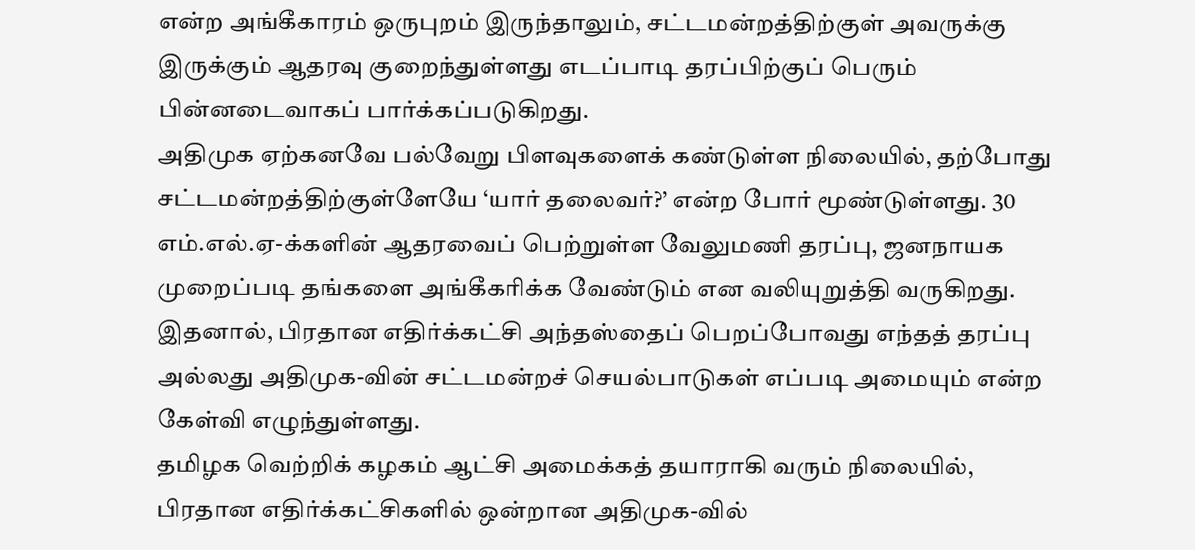என்ற அங்கீகாரம் ஒருபுறம் இருந்தாலும், சட்டமன்றத்திற்குள் அவருக்கு இருக்கும் ஆதரவு குறைந்துள்ளது எடப்பாடி தரப்பிற்குப் பெரும் பின்னடைவாகப் பார்க்கப்படுகிறது.
அதிமுக ஏற்கனவே பல்வேறு பிளவுகளைக் கண்டுள்ள நிலையில், தற்போது சட்டமன்றத்திற்குள்ளேயே ‘யார் தலைவர்?’ என்ற போர் மூண்டுள்ளது. 30 எம்.எல்.ஏ-க்களின் ஆதரவைப் பெற்றுள்ள வேலுமணி தரப்பு, ஜனநாயக முறைப்படி தங்களை அங்கீகரிக்க வேண்டும் என வலியுறுத்தி வருகிறது. இதனால், பிரதான எதிர்க்கட்சி அந்தஸ்தைப் பெறப்போவது எந்தத் தரப்பு அல்லது அதிமுக-வின் சட்டமன்றச் செயல்பாடுகள் எப்படி அமையும் என்ற கேள்வி எழுந்துள்ளது.
தமிழக வெற்றிக் கழகம் ஆட்சி அமைக்கத் தயாராகி வரும் நிலையில், பிரதான எதிர்க்கட்சிகளில் ஒன்றான அதிமுக-வில்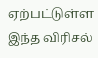ஏற்பட்டுள்ள இந்த விரிசல்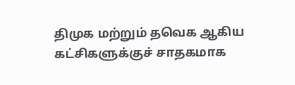திமுக மற்றும் தவெக ஆகிய கட்சிகளுக்குச் சாதகமாக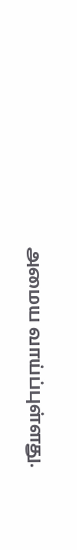அமைய வாய்ப்புள்ளது.